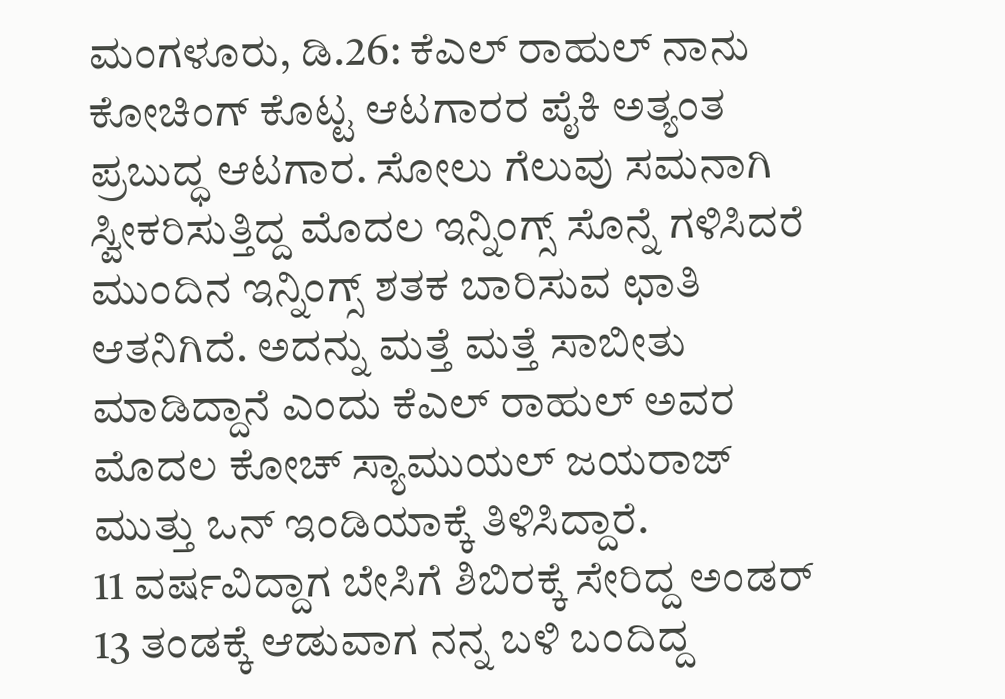ಮಂಗಳೂರು, ಡಿ.26: ಕೆಎಲ್ ರಾಹುಲ್ ನಾನು ಕೋಚಿಂಗ್ ಕೊಟ್ಟ ಆಟಗಾರರ ಪೈಕಿ ಅತ್ಯಂತ ಪ್ರಬುದ್ಧ ಆಟಗಾರ. ಸೋಲು ಗೆಲುವು ಸಮನಾಗಿ ಸ್ವೀಕರಿಸುತ್ತಿದ್ದ ಮೊದಲ ಇನ್ನಿಂಗ್ಸ್ ಸೊನ್ನೆ ಗಳಿಸಿದರೆ ಮುಂದಿನ ಇನ್ನಿಂಗ್ಸ್ ಶತಕ ಬಾರಿಸುವ ಛಾತಿ ಆತನಿಗಿದೆ. ಅದನ್ನು ಮತ್ತೆ ಮತ್ತೆ ಸಾಬೀತು ಮಾಡಿದ್ದಾನೆ ಎಂದು ಕೆಎಲ್ ರಾಹುಲ್ ಅವರ ಮೊದಲ ಕೋಚ್ ಸ್ಯಾಮುಯಲ್ ಜಯರಾಜ್ ಮುತ್ತು ಒನ್ ಇಂಡಿಯಾಕ್ಕೆ ತಿಳಿಸಿದ್ದಾರೆ.
11 ವರ್ಷವಿದ್ದಾಗ ಬೇಸಿಗೆ ಶಿಬಿರಕ್ಕೆ ಸೇರಿದ್ದ ಅಂಡರ್ 13 ತಂಡಕ್ಕೆ ಆಡುವಾಗ ನನ್ನ ಬಳಿ ಬಂದಿದ್ದ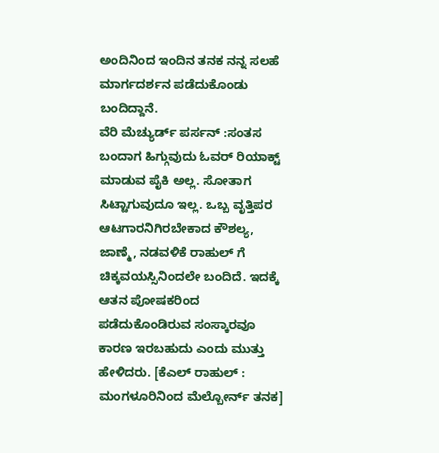ಅಂದಿನಿಂದ ಇಂದಿನ ತನಕ ನನ್ನ ಸಲಹೆ ಮಾರ್ಗದರ್ಶನ ಪಡೆದುಕೊಂಡು ಬಂದಿದ್ದಾನೆ.
ವೆರಿ ಮೆಚ್ಯುರ್ಡ್ ಪರ್ಸನ್ :ಸಂತಸ ಬಂದಾಗ ಹಿಗ್ಗುವುದು ಓವರ್ ರಿಯಾಕ್ಟ್ ಮಾಡುವ ಪೈಕಿ ಅಲ್ಲ. ಸೋತಾಗ ಸಿಟ್ಟಾಗುವುದೂ ಇಲ್ಲ. ಒಬ್ಬ ವೃತ್ತಿಪರ ಆಟಗಾರನಿಗಿರಬೇಕಾದ ಕೌಶಲ್ಯ, ಜಾಣ್ಮೆ, ನಡವಳಿಕೆ ರಾಹುಲ್ ಗೆ ಚಿಕ್ಕವಯಸ್ಸಿನಿಂದಲೇ ಬಂದಿದೆ. ಇದಕ್ಕೆ ಆತನ ಪೋಷಕರಿಂದ ಪಡೆದುಕೊಂಡಿರುವ ಸಂಸ್ಕಾರವೂ ಕಾರಣ ಇರಬಹುದು ಎಂದು ಮುತ್ತು ಹೇಳಿದರು. [ಕೆಎಲ್ ರಾಹುಲ್ : ಮಂಗಳೂರಿನಿಂದ ಮೆಲ್ಬೋರ್ನ್ ತನಕ]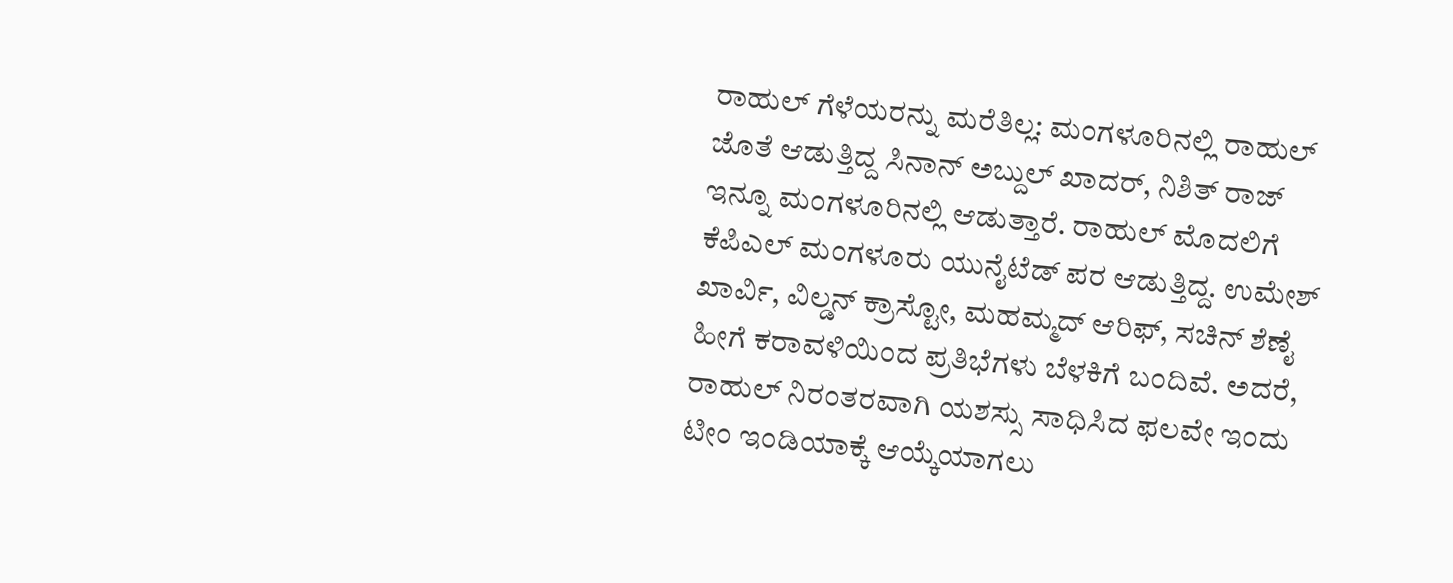ರಾಹುಲ್ ಗೆಳೆಯರನ್ನು ಮರೆತಿಲ್ಲ: ಮಂಗಳೂರಿನಲ್ಲಿ ರಾಹುಲ್ ಜೊತೆ ಆಡುತ್ತಿದ್ದ ಸಿನಾನ್ ಅಬ್ದುಲ್ ಖಾದರ್, ನಿಶಿತ್ ರಾಜ್ ಇನ್ನೂ ಮಂಗಳೂರಿನಲ್ಲಿ ಆಡುತ್ತಾರೆ. ರಾಹುಲ್ ಮೊದಲಿಗೆ ಕೆಪಿಎಲ್ ಮಂಗಳೂರು ಯುನೈಟೆಡ್ ಪರ ಆಡುತ್ತಿದ್ದ. ಉಮೇಶ್ ಖಾರ್ವಿ, ವಿಲ್ಡನ್ ಕ್ರಾಸ್ಟೋ, ಮಹಮ್ಮದ್ ಆರಿಫ್, ಸಚಿನ್ ಶೆಣೈ ಹೀಗೆ ಕರಾವಳಿಯಿಂದ ಪ್ರತಿಭೆಗಳು ಬೆಳಕಿಗೆ ಬಂದಿವೆ. ಅದರೆ, ರಾಹುಲ್ ನಿರಂತರವಾಗಿ ಯಶಸ್ಸು ಸಾಧಿಸಿದ ಫಲವೇ ಇಂದು ಟೀಂ ಇಂಡಿಯಾಕ್ಕೆ ಆಯ್ಕೆಯಾಗಲು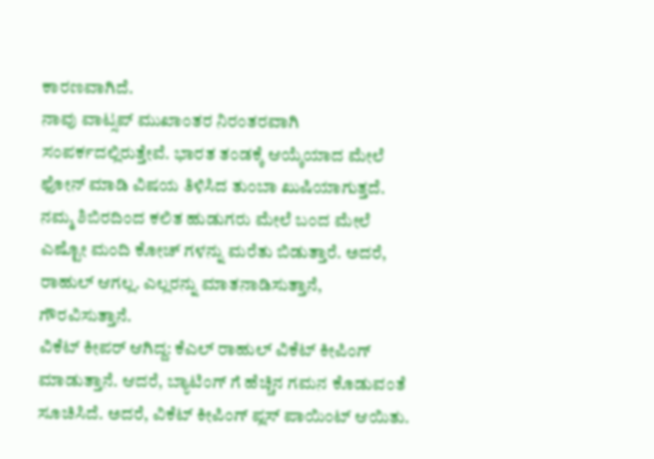ಕಾರಣವಾಗಿದೆ.
ನಾವು ವಾಟ್ಸಪ್ ಮುಖಾಂತರ ನಿರಂತರವಾಗಿ ಸಂಪರ್ಕದಲ್ಲಿರುತ್ತೇವೆ. ಭಾರತ ತಂಡಕ್ಕೆ ಆಯ್ಕೆಯಾದ ಮೇಲೆ ಫೋನ್ ಮಾಡಿ ವಿಷಯ ತಿಳಿಸಿದ ತುಂಬಾ ಖುಷಿಯಾಗುತ್ತದೆ. ನಮ್ಮ ಶಿಬಿರದಿಂದ ಕಲಿತ ಹುಡುಗರು ಮೇಲೆ ಬಂದ ಮೇಲೆ ಎಷ್ಟೋ ಮಂದಿ ಕೋಚ್ ಗಳನ್ನು ಮರೆತು ಬಿಡುತ್ತಾರೆ. ಅದರೆ, ರಾಹುಲ್ ಆಗಲ್ಲ. ಎಲ್ಲರನ್ನು ಮಾತನಾಡಿಸುತ್ತಾನೆ, ಗೌರವಿಸುತ್ತಾನೆ.
ವಿಕೆಟ್ ಕೀಪರ್ ಆಗಿದ್ದ: ಕೆಎಲ್ ರಾಹುಲ್ ವಿಕೆಟ್ ಕೀಪಿಂಗ್ ಮಾಡುತ್ತಾನೆ. ಆದರೆ, ಬ್ಯಾಟಿಂಗ್ ಗೆ ಹೆಚ್ಚಿನ ಗಮನ ಕೊಡುವಂತೆ ಸೂಚಿಸಿದೆ. ಅದರೆ, ವಿಕೆಟ್ ಕೀಪಿಂಗ್ ಪ್ಲಸ್ ಪಾಯಿಂಟ್ ಆಯಿತು.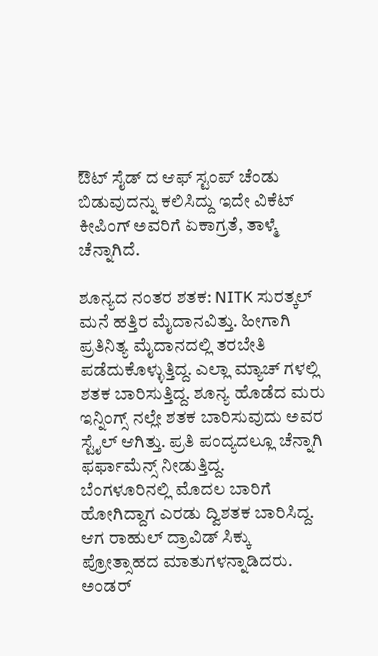ಔಟ್ ಸೈಡ್ ದ ಆಫ್ ಸ್ಟಂಪ್ ಚೆಂಡು ಬಿಡುವುದನ್ನು ಕಲಿಸಿದ್ದು ಇದೇ ವಿಕೆಟ್ ಕೀಪಿಂಗ್ ಅವರಿಗೆ ಏಕಾಗ್ರತೆ, ತಾಳ್ಮೆ ಚೆನ್ನಾಗಿದೆ.

ಶೂನ್ಯದ ನಂತರ ಶತಕ: NITK ಸುರತ್ಕಲ್ ಮನೆ ಹತ್ತಿರ ಮೈದಾನವಿತ್ತು. ಹೀಗಾಗಿ ಪ್ರತಿನಿತ್ಯ ಮೈದಾನದಲ್ಲಿ ತರಬೇತಿ ಪಡೆದುಕೊಳ್ಳುತ್ತಿದ್ದ. ಎಲ್ಲಾ ಮ್ಯಾಚ್ ಗಳಲ್ಲಿ ಶತಕ ಬಾರಿಸುತ್ತಿದ್ದ. ಶೂನ್ಯ ಹೊಡೆದ ಮರು ಇನ್ನಿಂಗ್ಸ್ ನಲ್ಲೇ ಶತಕ ಬಾರಿಸುವುದು ಅವರ ಸ್ಟೈಲ್ ಆಗಿತ್ತು. ಪ್ರತಿ ಪಂದ್ಯದಲ್ಲೂ ಚೆನ್ನಾಗಿ ಫರ್ಫಾಮೆನ್ಸ್ ನೀಡುತ್ತಿದ್ದ.
ಬೆಂಗಳೂರಿನಲ್ಲಿ ಮೊದಲ ಬಾರಿಗೆ ಹೋಗಿದ್ದಾಗ ಎರಡು ದ್ವಿಶತಕ ಬಾರಿಸಿದ್ದ. ಆಗ ರಾಹುಲ್ ದ್ರಾವಿಡ್ ಸಿಕ್ಕು ಪ್ರೋತ್ಸಾಹದ ಮಾತುಗಳನ್ನಾಡಿದರು. ಅಂಡರ್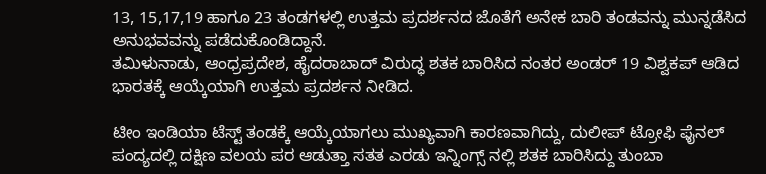13, 15,17,19 ಹಾಗೂ 23 ತಂಡಗಳಲ್ಲಿ ಉತ್ತಮ ಪ್ರದರ್ಶನದ ಜೊತೆಗೆ ಅನೇಕ ಬಾರಿ ತಂಡವನ್ನು ಮುನ್ನಡೆಸಿದ ಅನುಭವವನ್ನು ಪಡೆದುಕೊಂಡಿದ್ದಾನೆ.
ತಮಿಳುನಾಡು, ಆಂಧ್ರಪ್ರದೇಶ, ಹೈದರಾಬಾದ್ ವಿರುದ್ಧ ಶತಕ ಬಾರಿಸಿದ ನಂತರ ಅಂಡರ್ 19 ವಿಶ್ವಕಪ್ ಆಡಿದ ಭಾರತಕ್ಕೆ ಆಯ್ಕೆಯಾಗಿ ಉತ್ತಮ ಪ್ರದರ್ಶನ ನೀಡಿದ.

ಟೀಂ ಇಂಡಿಯಾ ಟೆಸ್ಟ್ ತಂಡಕ್ಕೆ ಆಯ್ಕೆಯಾಗಲು ಮುಖ್ಯವಾಗಿ ಕಾರಣವಾಗಿದ್ದು, ದುಲೀಪ್ ಟ್ರೋಫಿ ಫೈನಲ್ ಪಂದ್ಯದಲ್ಲಿ ದಕ್ಷಿಣ ವಲಯ ಪರ ಆಡುತ್ತಾ ಸತತ ಎರಡು ಇನ್ನಿಂಗ್ಸ್ ನಲ್ಲಿ ಶತಕ ಬಾರಿಸಿದ್ದು ತುಂಬಾ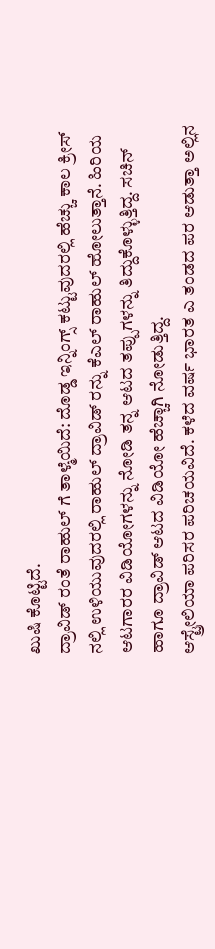ಖುಷಿ ಕೊಟ್ಟಿದೆ.
ದ್ರಾವಿಡ್ ರಂತೆ ರಾಹುಲ್ ಗೆ ತಾಳ್ಮೆಯಿದೆ: ದೊಡ್ಡ ಇನ್ನಿಂಗ್ಸ್ ಕಟ್ಟುವುದರಲ್ಲಿ ಹೆಚ್ಚು ಕಾಲ ಕ್ರೀಸ್ ನಲ್ಲಿ ಉಳಿಯುವುದರಲ್ಲಿ ರಾಹುಲ್ ದ್ರಾವಿಡ್ ರನ್ನು ಕೆಎಲ್ ರಾಹುಲ್ ಹೋಲುತ್ತಾನೆ. ಹಿರಿಯ ಆಟಗಾರರ ವಿಡಿಯೋಗಳನ್ನು ನೋಡಿ ತನ್ನ ಆಟದ ತಪ್ಪುಗಳನ್ನು ತಿದ್ದುಕೊಳ್ಳುತ್ತಿದ್ದ. ಸಚಿನ್ ಹಾಗೂ ದ್ರಾವಿಡ್ ಆಟದ ವಿಡಿಯೋ ಹೆಚ್ಚಾಗಿ ನೋಡುತ್ತಿದ್ದ.
ಆಸ್ಟ್ರೇಲಿಯಾ ಪರಿಸರ ಪರಿಚಯವಿದೆ. ಕಳೆದ ವರ್ಷ ಭಾರತ ಎ ತಂಡದ ಪರ ಆಡುತ್ತಾ ಅಲ್ಲಿನ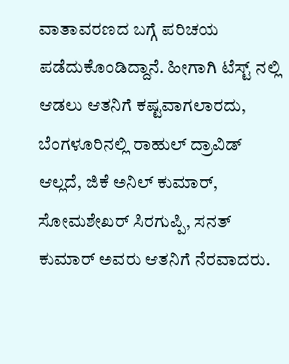ವಾತಾವರಣದ ಬಗ್ಗೆ ಪರಿಚಯ ಪಡೆದುಕೊಂಡಿದ್ದಾನೆ. ಹೀಗಾಗಿ ಟೆಸ್ಟ್ ನಲ್ಲಿ ಆಡಲು ಆತನಿಗೆ ಕಷ್ಟವಾಗಲಾರದು,
ಬೆಂಗಳೂರಿನಲ್ಲಿ ರಾಹುಲ್ ದ್ರಾವಿಡ್ ಆಲ್ಲದೆ, ಜಿಕೆ ಅನಿಲ್ ಕುಮಾರ್, ಸೋಮಶೇಖರ್ ಸಿರಗುಪ್ಪಿ, ಸನತ್ ಕುಮಾರ್ ಅವರು ಆತನಿಗೆ ನೆರವಾದರು.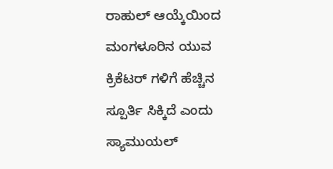ರಾಹುಲ್ ಆಯ್ಕೆಯಿಂದ ಮಂಗಳೂರಿನ ಯುವ ಕ್ರಿಕೆಟರ್ ಗಳಿಗೆ ಹೆಚ್ಚಿನ ಸ್ಪೂರ್ತಿ ಸಿಕ್ಕಿದೆ ಎಂದು ಸ್ಯಾಮುಯಲ್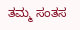ತಮ್ಮ ಸಂತಸ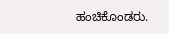ಹಂಚಿಕೊಂಡರು.